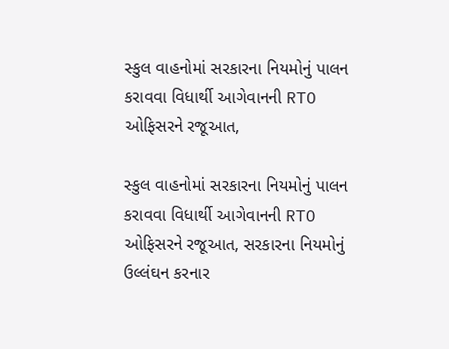સ્કુલ વાહનોમાં સરકારના નિયમોનું પાલન કરાવવા વિધાર્થી આગેવાનની RTO ઓફિસરને રજૂઆત,

સ્કુલ વાહનોમાં સરકારના નિયમોનું પાલન કરાવવા વિધાર્થી આગેવાનની RTO ઓફિસરને રજૂઆત, સરકારના નિયમોનું ઉલ્લંઘન કરનાર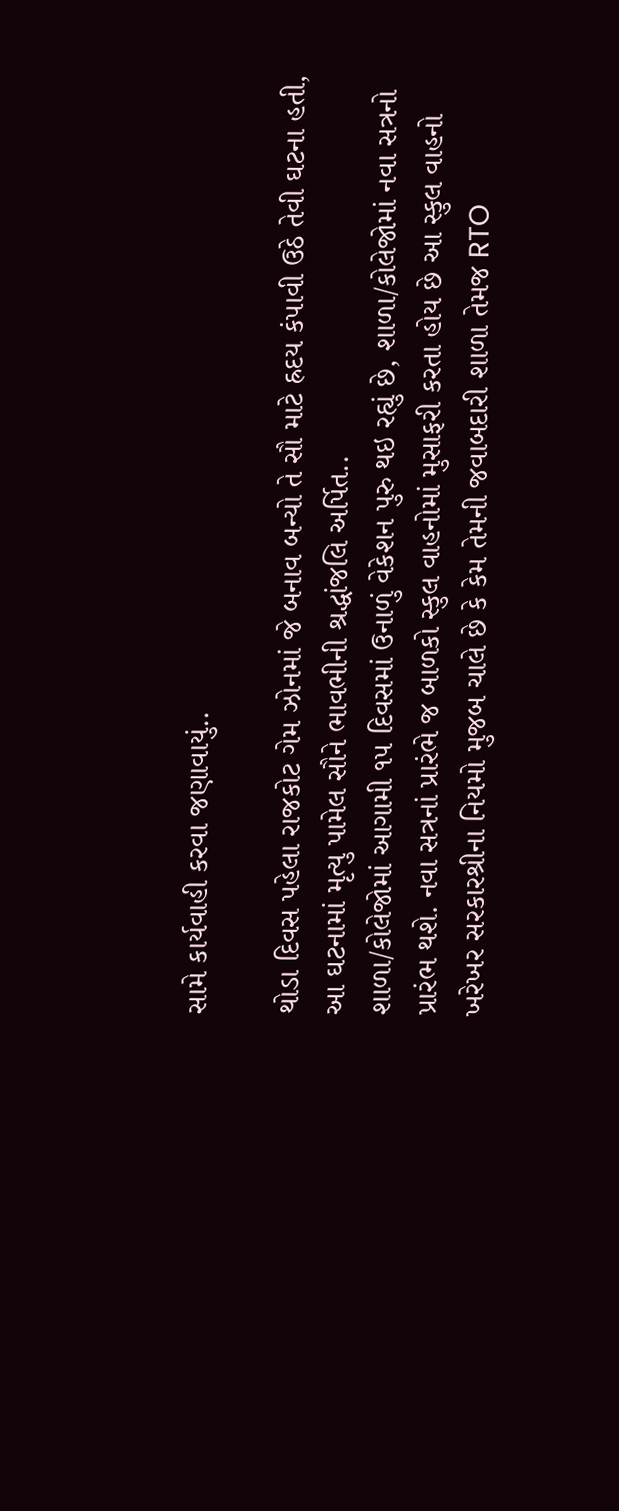સામે કાર્યવાહી કરવા જણાવાયું..

થોડા દિવસ પહેલા રાજકોટ ગેમ ઝોનમાં જે બનાવ બન્યો તે સૌ માટે હ્રદય કંપાવી ઉઠે તેવી ઘટના હતી, આ ઘટનામાં મૃત્યુ પામેલ સૌને ભાવભીની શ્રદ્ધાંજલિ અર્પિત..
શાળા/કોલેજોમાં આગામી ૧૫ દિવસમાં ઉનાળું વેકેશન પુરુ થઇ રહ્યું છે, શાળા/કોલેજોમાં નવા સત્રનો પ્રારંભ થશે. નવા સત્રનાં પ્રારંભે જ બાળકો સ્કુલ વાહનોમાં મુસાફરી કરતા હોય છે આ સ્કુલ વાહનો ખરેખર સરકારશ્રીના નિયમો મુજબ ચાલે છે કે કેમ તેમની જવાબદારી શાળા તેમજ RTO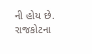ની હોય છે. રાજકોટના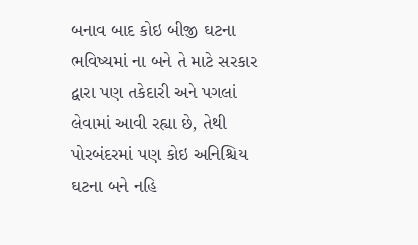બનાવ બાદ કોઇ બીજી ઘટના ભવિષ્યમાં ના બને તે માટે સરકાર દ્વારા પણ તકેદારી અને પગલાં લેવામાં આવી રહ્યા છે, તેથી પોરબંદરમાં પણ કોઇ અનિશ્ચિય ઘટના બને નહિ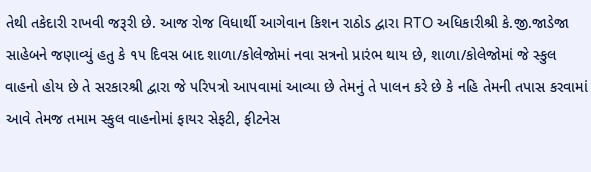તેથી તકેદારી રાખવી જરૂરી છે. આજ રોજ વિધાર્થી આગેવાન કિશન રાઠોડ દ્વારા RTO અધિકારીશ્રી કે.જી.જાડેજા સાહેબને જણાવ્યું હતુ કે ૧૫ દિવસ બાદ શાળા/કોલેજોમાં નવા સત્રનો પ્રારંભ થાય છે, શાળા/કોલેજોમાં જે સ્કુલ વાહનો હોય છે તે સરકારશ્રી દ્વારા જે પરિપત્રો આપવામાં આવ્યા છે તેમનું તે પાલન કરે છે કે નહિ તેમની તપાસ કરવામાં આવે તેમજ તમામ સ્કુલ વાહનોમાં ફાયર સેફટી, ફીટનેસ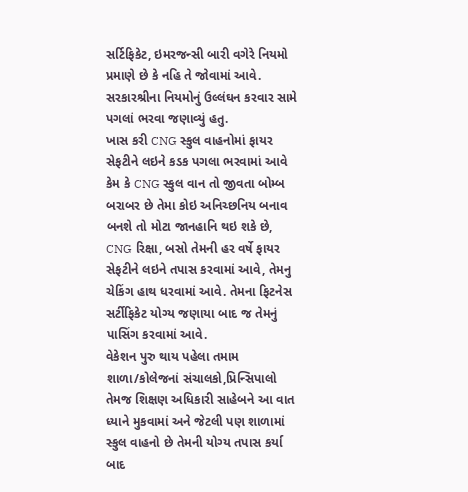સર્ટિફિકેટ, ઇમરજન્સી બારી વગેરે નિયમો પ્રમાણે છે કે નહિ તે જોવામાં આવે. સરકારશ્રીના નિયમોનું ઉલ્લંઘન કરવાર સામે પગલાં ભરવા જણાવ્યું હતુ.
ખાસ કરી CNG સ્કુલ વાહનોમાં ફાયર સેફટીને લઇને કડક પગલા ભરવામાં આવે કેમ કે CNG સ્કુલ વાન તો જીવતા બોમ્બ બરાબર છે તેમા કોઇ અનિચ્છનિય બનાવ બનશે તો મોટા જાનહાનિ થઇ શકે છે, CNG રિક્ષા, બસો તેમની હર વર્ષે ફાયર સેફટીને લઇને તપાસ કરવામાં આવે, તેમનુ ચેકિંગ હાથ ધરવામાં આવે. તેમના ફિટનેસ સર્ટીફિકેટ યોગ્ય જણાયા બાદ જ તેમનું પાસિંગ કરવામાં આવે.
વેકેશન પુરુ થાય પહેલા તમામ શાળા/કોલેજનાં સંચાલકો,પ્રિન્સિપાલો તેમજ શિક્ષણ અધિકારી સાહેબને આ વાત ધ્યાને મુકવામાં અને જેટલી પણ શાળામાં સ્કુલ વાહનો છે તેમની યોગ્ય તપાસ કર્યા બાદ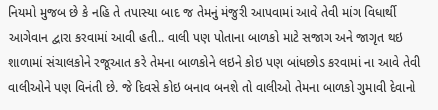નિયમો મુજબ છે કે નહિ તે તપાસ્યા બાદ જ તેમનું મંજુરી આપવામાં આવે તેવી માંગ વિધાર્થી આગેવાન દ્વારા કરવામાં આવી હતી.. વાલી પણ પોતાના બાળકો માટે સજાગ અને જાગૃત થઇ શાળામાં સંચાલકોને રજૂઆત કરે તેમના બાળકોને લઇને કોઇ પણ બાંધછોડ કરવામાં ના આવે તેવી વાલીઓને પણ વિનંતી છે. જે દિવસે કોઇ બનાવ બનશે તો વાલીઓ તેમના બાળકો ગુમાવી દેવાનો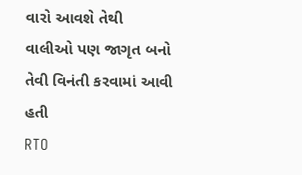વારો આવશે તેથી વાલીઓ પણ જાગૃત બનો તેવી વિનંતી કરવામાં આવી હતી
RTO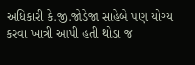અધિકારી કે.જી.જોડેજા સાહેબે પણ યોગ્ય કરવા ખાત્રી આપી હતી થોડા જ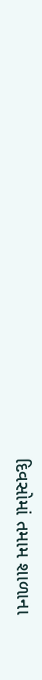દિવસોમાં તમામ શાળાના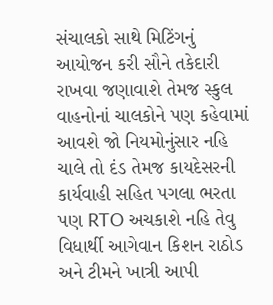સંચાલકો સાથે મિટિંગનું આયોજન કરી સૌને તકેદારી રાખવા જણાવાશે તેમજ સ્કુલ વાહનોનાં ચાલકોને પણ કહેવામાં આવશે જો નિયમોનુંસાર નહિ ચાલે તો દંડ તેમજ કાયદેસરની કાર્યવાહી સહિત પગલા ભરતા પણ RTO અચકાશે નહિ તેવુ વિધાર્થી આગેવાન કિશન રાઠોડ અને ટીમને ખાત્રી આપી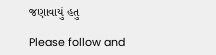જણાવાયું હતુ

Please follow and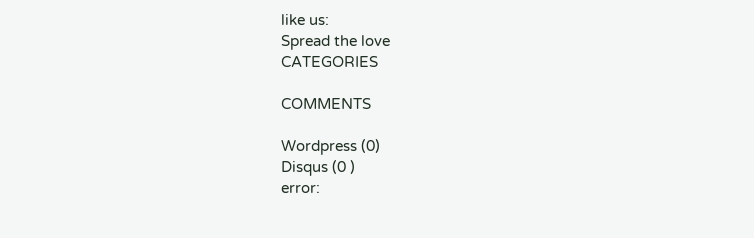like us:
Spread the love
CATEGORIES

COMMENTS

Wordpress (0)
Disqus (0 )
error: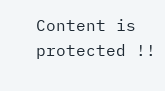Content is protected !!